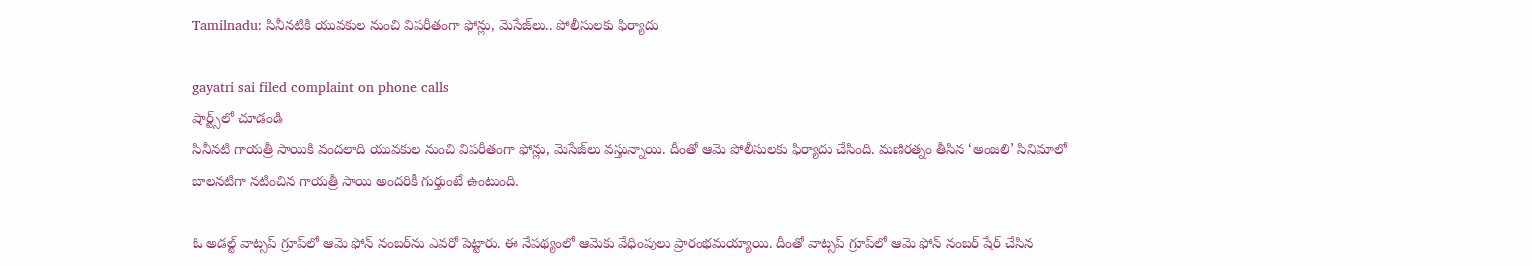Tamilnadu: సినీనటికి యువకుల నుంచి విపరీతంగా ఫోన్లు, మెసేజ్‌లు.. పోలీసులకు ఫిర్యాదు

gayatri sai filed complaint on phone calls
షార్ట్స్‌లో చూడండి
సినీనటి గాయత్రీ సాయికి వందలాది యువకుల నుంచి విపరీతంగా ఫోన్లు, మెసేజ్‌లు వస్తున్నాయి. దీంతో ఆమె పోలీసులకు ఫిర్యాదు చేసింది. మణిరత్నం తీసిన ‘అంజలి’ సినిమాలో బాలనటిగా నటించిన గాయత్రీ సాయి అందరికీ గుర్తుంటే ఉంటుంది.

ఓ అడల్ట్‌ వాట్సప్‌ గ్రూప్‌లో ఆమె ఫోన్‌ నంబర్‌ను ఎవరో పెట్టారు. ఈ నేపథ్యంలో ఆమెకు వేధింపులు ప్రారంభమయ్యాయి. దీంతో వాట్సప్ గ్రూప్‌లో ఆమె ఫోన్ నంబర్ షేర్ చేసిన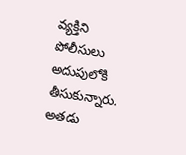వ్యక్తిని పోలీసులు అదుపులోకి తీసుకున్నారు. అతడు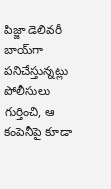పిజ్జా డెలివరీ బాయ్‌గా పనిచేస్తున్నట్లు పోలీసులు గుర్తించి, ఆ కంపెనీపై కూడా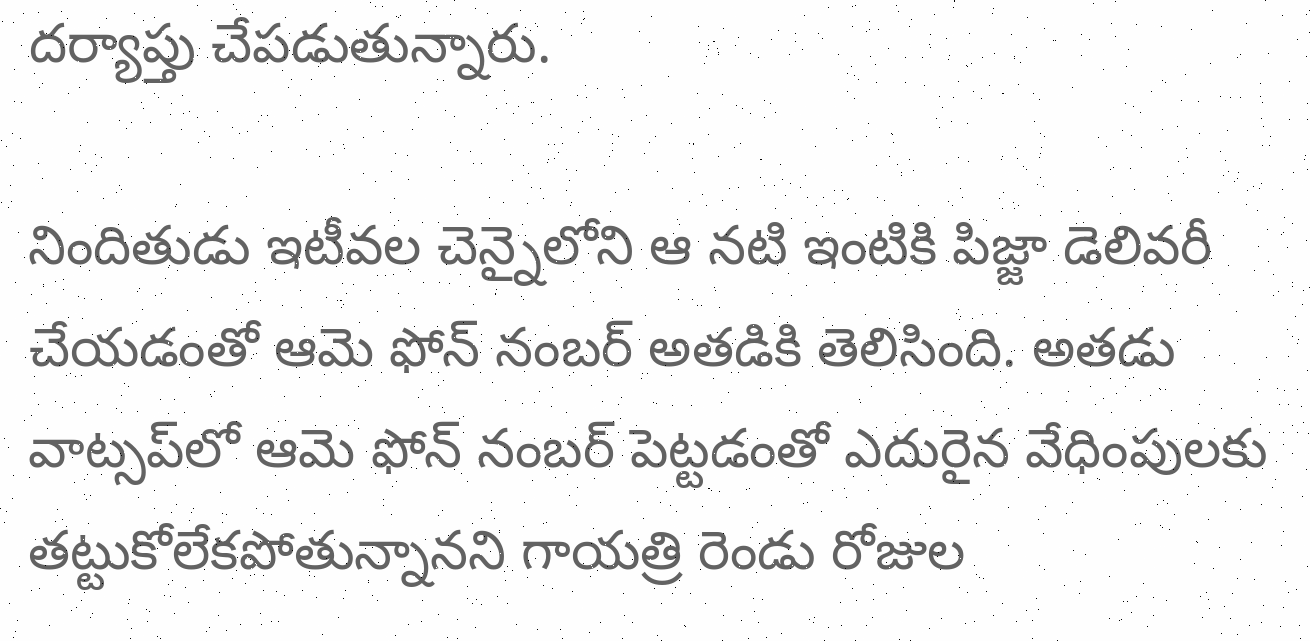దర్యాప్తు చేపడుతున్నారు.

నిందితుడు ఇటీవల చెన్నైలోని ఆ నటి ఇంటికి పిజ్జా డెలివరీ చేయడంతో ఆమె ఫోన్‌ నంబర్ అతడికి తెలిసింది. అతడు వాట్సప్‌లో ఆమె ఫోన్‌ నంబర్‌ పెట్టడంతో ఎదురైన వేధింపులకు తట్టుకోలేకపోతున్నానని గాయత్రి రెండు రోజుల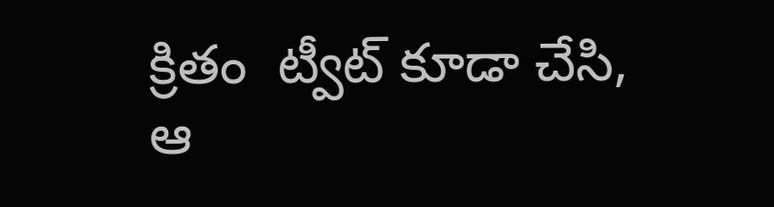క్రితం  ట్వీట్ కూడా చేసి, ఆ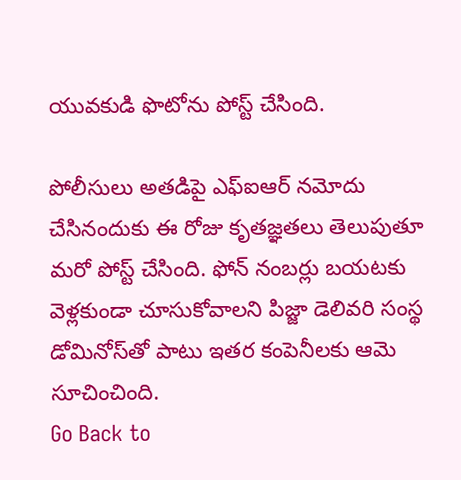యువకుడి ఫొటోను పోస్ట్ చేసింది.

పోలీసులు అతడిపై ఎఫ్‌ఐఆర్‌ నమోదు చేసినందుకు ఈ రోజు కృతజ్ఞతలు తెలుపుతూ మరో పోస్ట్ చేసింది. ఫోన్‌ నంబర్లు బయటకు వెళ్లకుండా చూసుకోవాలని పిజ్జా డెలివరి సంస్థ డోమినోస్‌తో పాటు ఇతర కంపెనీలకు ఆమె సూచించింది.
Go Back to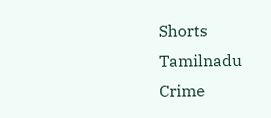Shorts
Tamilnadu
Crime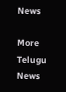News

More Telugu News